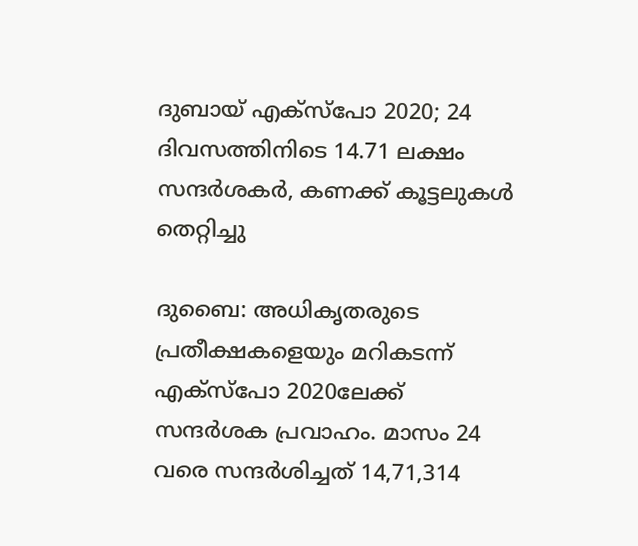ദുബായ് എക്സ്പോ 2020; 24 ദിവസത്തിനിടെ 14.71 ലക്ഷം സന്ദർശകർ, കണക്ക് കൂട്ടലുകൾ തെറ്റിച്ചു

ദുബൈ: അധികൃതരുടെ പ്രതീക്ഷകളെയും മറികടന്ന് എക്സ്പോ 2020ലേക്ക് സന്ദർശക പ്രവാഹം. മാസം 24 വരെ സന്ദർശിച്ചത് 14,71,314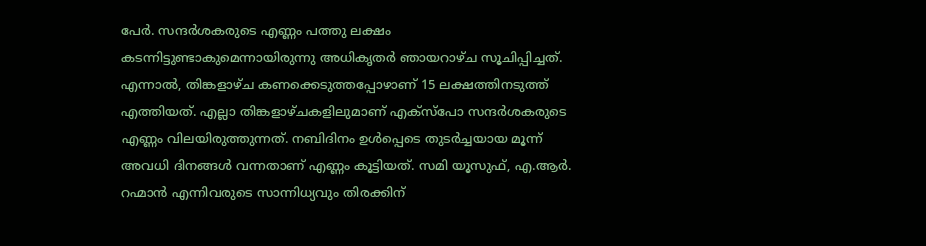പേർ. സന്ദർശകരുടെ എണ്ണം പത്തു ലക്ഷം കടന്നിട്ടുണ്ടാകുമെന്നായിരുന്നു അധികൃതർ ഞായറാഴ്ച സൂചിപ്പിച്ചത്. എന്നാൽ, തിങ്കളാഴ്ച കണക്കെടുത്തപ്പോഴാണ് 15 ലക്ഷത്തിനടുത്ത് എത്തിയത്. എല്ലാ തിങ്കളാഴ്ചകളിലുമാണ് എക്സ്പോ സന്ദർശകരുടെ എണ്ണം വിലയിരുത്തുന്നത്. നബിദിനം ഉൾപ്പെടെ തുടർച്ചയായ മൂന്ന് അവധി ദിനങ്ങൾ വന്നതാണ് എണ്ണം കൂട്ടിയത്. സമി യൂസുഫ്, എ.ആർ. റഹ്മാൻ എന്നിവരുടെ സാന്നിധ്യവും തിരക്കിന്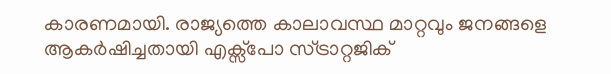കാരണമായി. രാജ്യത്തെ കാലാവസ്ഥ മാറ്റവും ജനങ്ങളെ ആകർഷിച്ചതായി എക്സ്പോ സ്ട്രാറ്റജിക്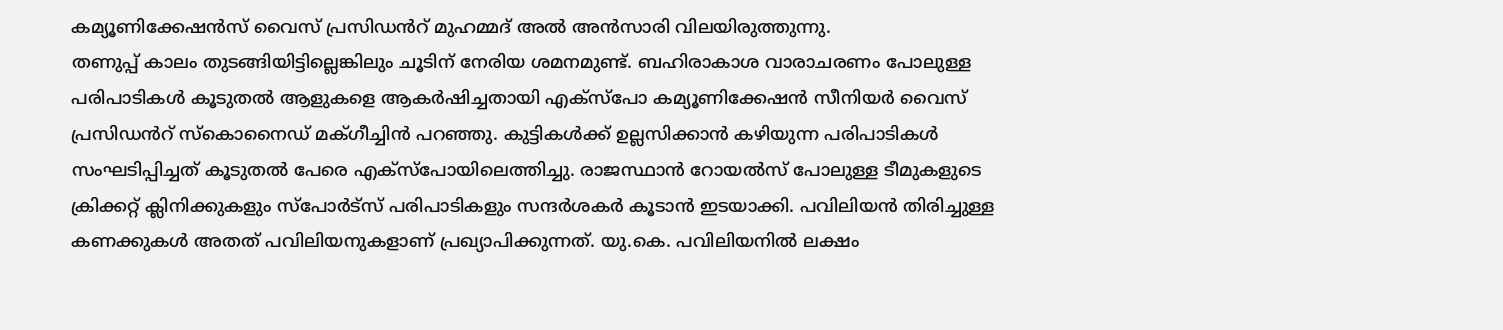കമ്യൂണിക്കേഷൻസ് വൈസ് പ്രസിഡൻറ് മുഹമ്മദ് അൽ അൻസാരി വിലയിരുത്തുന്നു.
തണുപ്പ് കാലം തുടങ്ങിയിട്ടില്ലെങ്കിലും ചൂടിന് നേരിയ ശമനമുണ്ട്. ബഹിരാകാശ വാരാചരണം പോലുള്ള പരിപാടികൾ കൂടുതൽ ആളുകളെ ആകർഷിച്ചതായി എക്സ്പോ കമ്യൂണിക്കേഷൻ സീനിയർ വൈസ് പ്രസിഡൻറ് സ്കൊനൈഡ് മക്ഗീച്ചിൻ പറഞ്ഞു. കുട്ടികൾക്ക് ഉല്ലസിക്കാൻ കഴിയുന്ന പരിപാടികൾ സംഘടിപ്പിച്ചത് കൂടുതൽ പേരെ എക്സ്പോയിലെത്തിച്ചു. രാജസ്ഥാൻ റോയൽസ് പോലുള്ള ടീമുകളുടെ ക്രിക്കറ്റ് ക്ലിനിക്കുകളും സ്പോർട്സ് പരിപാടികളും സന്ദർശകർ കൂടാൻ ഇടയാക്കി. പവിലിയൻ തിരിച്ചുള്ള കണക്കുകൾ അതത് പവിലിയനുകളാണ് പ്രഖ്യാപിക്കുന്നത്. യു.കെ. പവിലിയനിൽ ലക്ഷം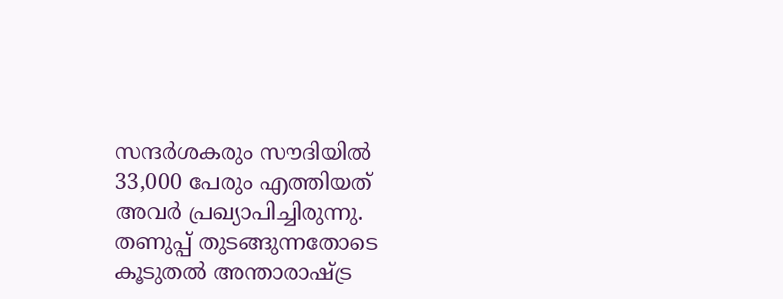സന്ദർശകരും സൗദിയിൽ 33,000 പേരും എത്തിയത് അവർ പ്രഖ്യാപിച്ചിരുന്നു. തണുപ്പ് തുടങ്ങുന്നതോടെ കൂടുതൽ അന്താരാഷ്ട്ര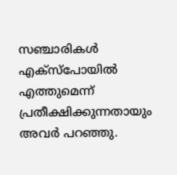സഞ്ചാരികൾ എക്സ്പോയിൽ എത്തുമെന്ന് പ്രതീക്ഷിക്കുന്നതായും അവർ പറഞ്ഞു.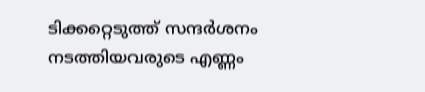ടിക്കറ്റെടുത്ത് സന്ദർശനം നടത്തിയവരുടെ എണ്ണം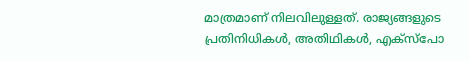മാത്രമാണ് നിലവിലുള്ളത്. രാജ്യങ്ങളുടെ പ്രതിനിധികൾ, അതിഥികൾ, എക്സ്പോ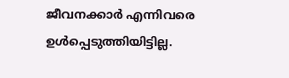ജീവനക്കാർ എന്നിവരെ ഉൾപ്പെടുത്തിയിട്ടില്ല.